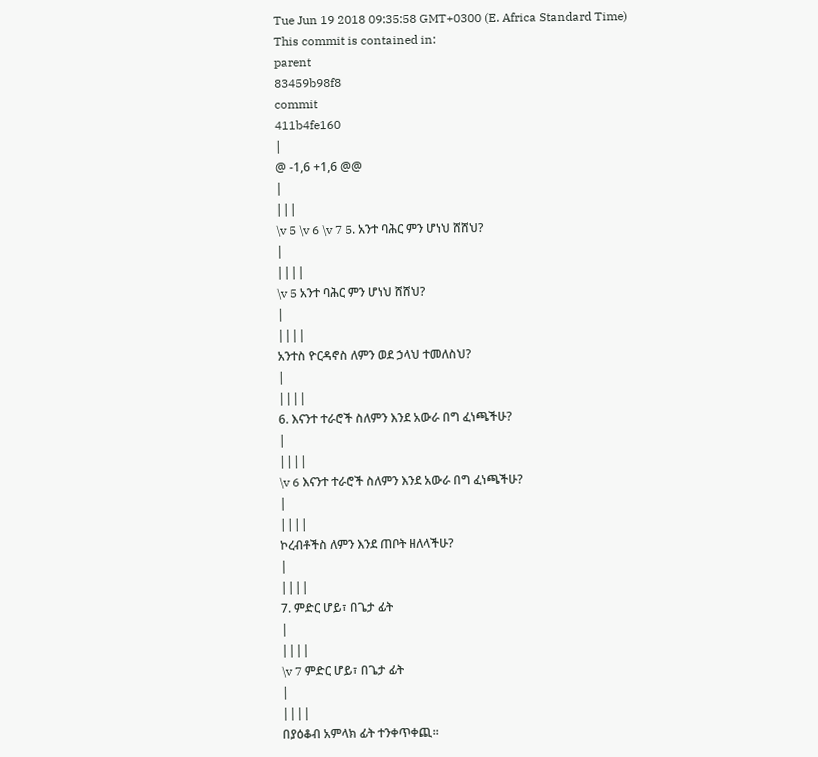Tue Jun 19 2018 09:35:58 GMT+0300 (E. Africa Standard Time)
This commit is contained in:
parent
83459b98f8
commit
411b4fe160
|
@ -1,6 +1,6 @@
|
|||
\v 5 \v 6 \v 7 5. አንተ ባሕር ምን ሆነህ ሸሸህ?
|
||||
\v 5 አንተ ባሕር ምን ሆነህ ሸሸህ?
|
||||
አንተስ ዮርዳኖስ ለምን ወደ ኃላህ ተመለስህ?
|
||||
6. እናንተ ተራሮች ስለምን እንደ አውራ በግ ፈነጫችሁ?
|
||||
\v 6 እናንተ ተራሮች ስለምን እንደ አውራ በግ ፈነጫችሁ?
|
||||
ኮረብቶችስ ለምን እንደ ጠቦት ዘለላችሁ?
|
||||
7. ምድር ሆይ፣ በጌታ ፊት
|
||||
\v 7 ምድር ሆይ፣ በጌታ ፊት
|
||||
በያዕቆብ አምላክ ፊት ተንቀጥቀጪ፡፡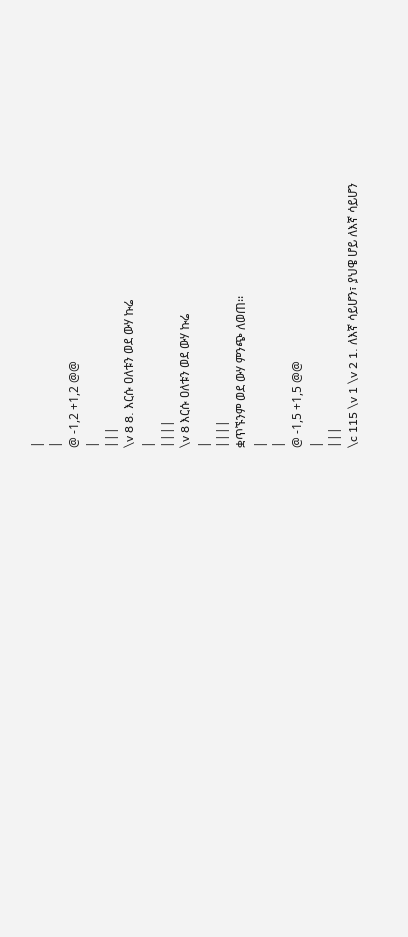|
|
@ -1,2 +1,2 @@
|
|||
\v 8 8. እርሱ ዐለቱን ወደ ውሃ ኩሬ
|
||||
\v 8 እርሱ ዐለቱን ወደ ውሃ ኩሬ
|
||||
ቋጥኙንም ወደ ውሃ ምንጭ ለወጠ፡፡
|
|
@ -1,5 +1,5 @@
|
|||
\c 115 \v 1 \v 2 1. ለእኛ ሳይሆን፣ ያህዌ ሆይ ለእኛ ሳይሆን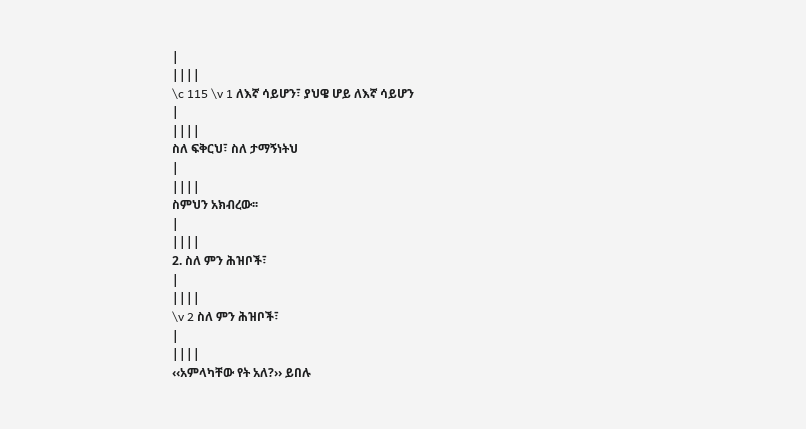|
||||
\c 115 \v 1 ለእኛ ሳይሆን፣ ያህዌ ሆይ ለእኛ ሳይሆን
|
||||
ስለ ፍቅርህ፣ ስለ ታማኝነትህ
|
||||
ስምህን አክብረው፡፡
|
||||
2. ስለ ምን ሕዝቦች፣
|
||||
\v 2 ስለ ምን ሕዝቦች፣
|
||||
‹‹አምላካቸው የት አለ?›› ይበሉ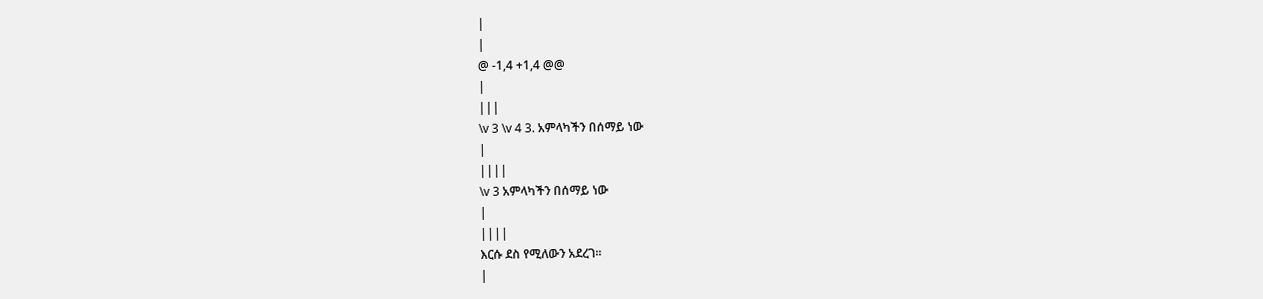|
|
@ -1,4 +1,4 @@
|
|||
\v 3 \v 4 3. አምላካችን በሰማይ ነው
|
||||
\v 3 አምላካችን በሰማይ ነው
|
||||
እርሱ ደስ የሚለውን አደረገ፡፡
|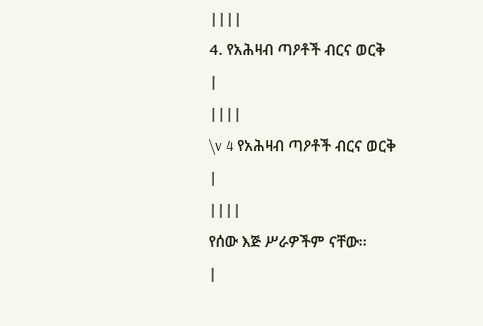||||
4. የአሕዛብ ጣዖቶች ብርና ወርቅ
|
||||
\v 4 የአሕዛብ ጣዖቶች ብርና ወርቅ
|
||||
የሰው እጅ ሥራዎችም ናቸው፡፡
|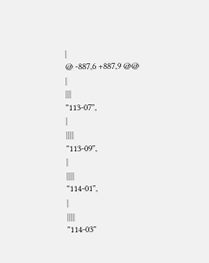|
@ -887,6 +887,9 @@
|
|||
"113-07",
|
||||
"113-09",
|
||||
"114-01",
|
||||
"114-03"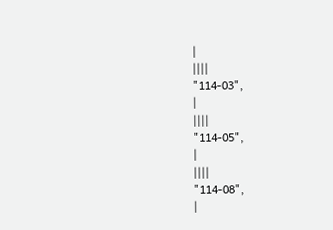|
||||
"114-03",
|
||||
"114-05",
|
||||
"114-08",
|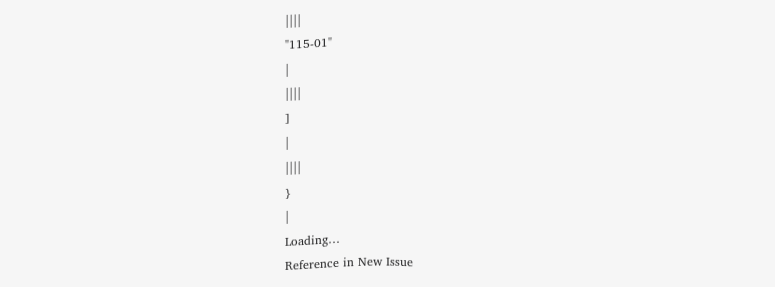||||
"115-01"
|
||||
]
|
||||
}
|
Loading…
Reference in New Issue